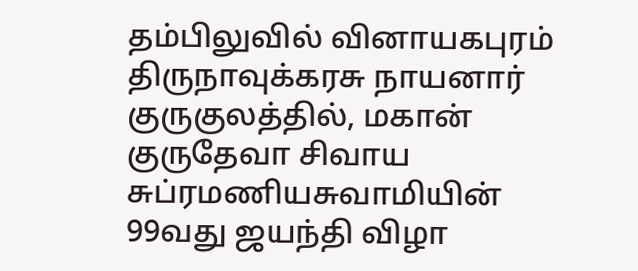தம்பிலுவில் வினாயகபுரம் திருநாவுக்கரசு நாயனார் குருகுலத்தில், மகான் குருதேவா சிவாய சுப்ரமணியசுவாமியின் 99வது ஜயந்தி விழா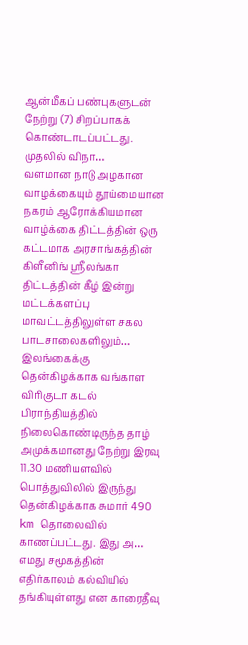ஆன்மீகப் பண்புகளுடன் நேற்று (7) சிறப்பாகக் கொண்டாடப்பட்டது. முதலில் விநா…
வளமான நாடு அழகான வாழக்கையும் தூய்மையான நகரம் ஆரோக்கியமான வாழ்க்கை திட்டத்தின் ஒரு கட்டமாக அரசாங்கத்தின் கிளீனிங் ஸ்ரீலங்கா திட்டத்தின் கீழ் இன்று மட்டக்களப்பு மாவட்டத்திலுள்ள சகல பாடசாலைகளிலும்…
இலங்கைக்கு தென்கிழக்காக வங்காள விரிகுடா கடல் பிராந்தியத்தில் நிலைகொண்டிருந்த தாழ் அமுக்கமானது நேற்று இரவு 11.30 மணியளவில் பொத்துவிலில் இருந்து தென்கிழக்காக சுமார் 490 km தொலைவில் காணப்பட்டது. இது அ…
எமது சமூகத்தின் எதிர்காலம் கல்வியில் தங்கியுள்ளது என காரைதீவு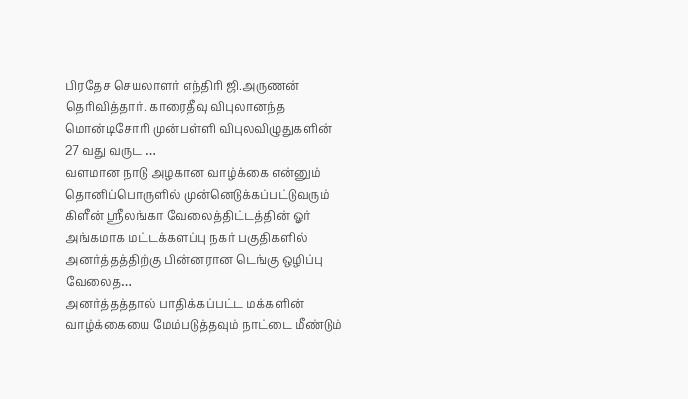பிரதேச செயலாளர் எந்திரி ஜி.அருணன் தெரிவித்தார். காரைதீவு விபுலானந்த மொன்டிசோரி முன்பள்ளி விபுலவிழுதுகளின் 27 வது வருட …
வளமான நாடு அழகான வாழ்க்கை என்னும் தொனிப்பொருளில் முன்னெடுக்கப்பட்டுவரும் கிளீன் ஸ்ரீலங்கா வேலைத்திட்டத்தின் ஓர் அங்கமாக மட்டக்களப்பு நகர் பகுதிகளில் அனர்த்தத்திற்கு பின்னரான டெங்கு ஒழிப்பு வேலைத…
அனர்த்தத்தால் பாதிக்கப்பட்ட மக்களின் வாழ்க்கையை மேம்படுத்தவும் நாட்டை மீண்டும்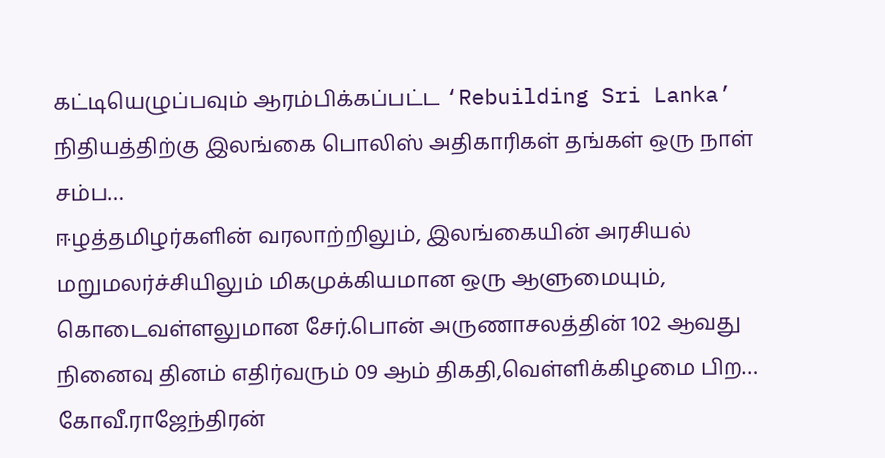கட்டியெழுப்பவும் ஆரம்பிக்கப்பட்ட ‘Rebuilding Sri Lanka’ நிதியத்திற்கு இலங்கை பொலிஸ் அதிகாரிகள் தங்கள் ஒரு நாள் சம்ப…
ஈழத்தமிழர்களின் வரலாற்றிலும், இலங்கையின் அரசியல் மறுமலர்ச்சியிலும் மிகமுக்கியமான ஒரு ஆளுமையும், கொடைவள்ளலுமான சேர்.பொன் அருணாசலத்தின் 102 ஆவது நினைவு தினம் எதிர்வரும் 09 ஆம் திகதி,வெள்ளிக்கிழமை பிற…
கோவீ.ராஜேந்திரன்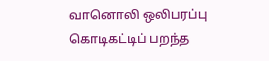வானொலி ஒலிபரப்பு கொடிகட்டிப் பறந்த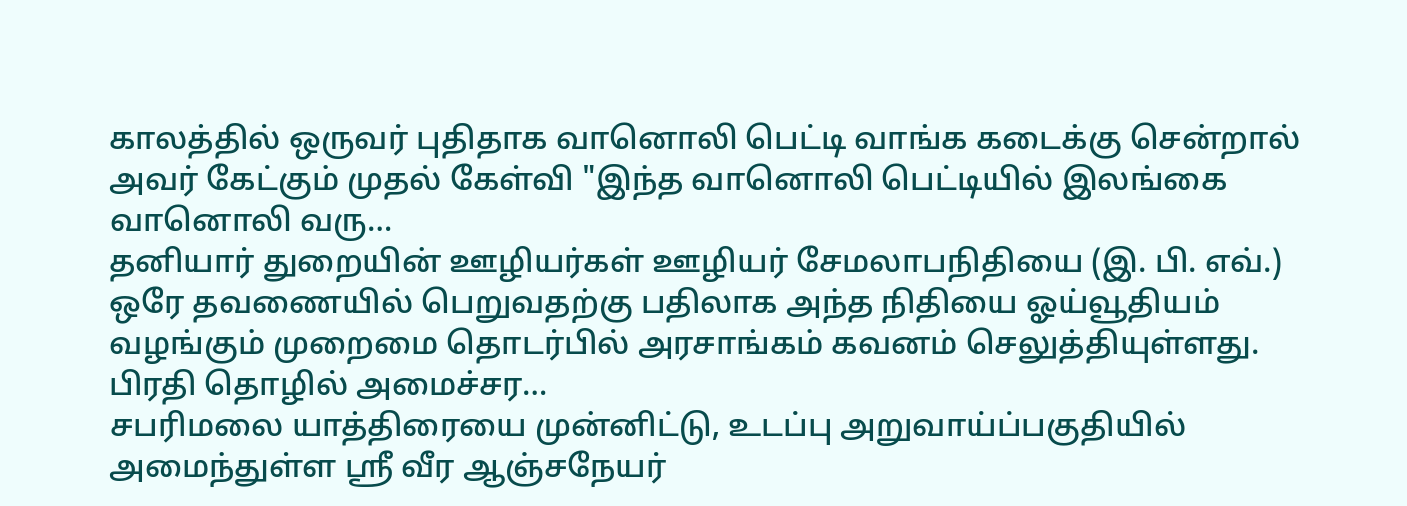காலத்தில் ஒருவர் புதிதாக வானொலி பெட்டி வாங்க கடைக்கு சென்றால் அவர் கேட்கும் முதல் கேள்வி "இந்த வானொலி பெட்டியில் இலங்கை வானொலி வரு…
தனியார் துறையின் ஊழியர்கள் ஊழியர் சேமலாபநிதியை (இ. பி. எவ்.) ஒரே தவணையில் பெறுவதற்கு பதிலாக அந்த நிதியை ஓய்வூதியம் வழங்கும் முறைமை தொடர்பில் அரசாங்கம் கவனம் செலுத்தியுள்ளது. பிரதி தொழில் அமைச்சர…
சபரிமலை யாத்திரையை முன்னிட்டு, உடப்பு அறுவாய்ப்பகுதியில் அமைந்துள்ள ஶ்ரீ வீர ஆஞ்சநேயர்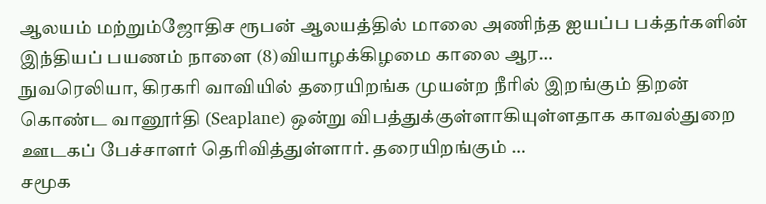ஆலயம் மற்றும்ஜோதிச ரூபன் ஆலயத்தில் மாலை அணிந்த ஐயப்ப பக்தர்களின் இந்தியப் பயணம் நாளை (8)வியாழக்கிழமை காலை ஆர…
நுவரெலியா, கிரகரி வாவியில் தரையிறங்க முயன்ற நீரில் இறங்கும் திறன் கொண்ட வானூர்தி (Seaplane) ஒன்று விபத்துக்குள்ளாகியுள்ளதாக காவல்துறை ஊடகப் பேச்சாளர் தெரிவித்துள்ளார். தரையிறங்கும் …
சமூக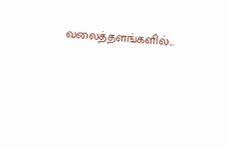வலைத்தளங்களில்...